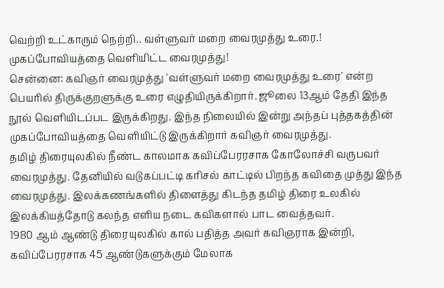வெற்றி உட்காரும் நெற்றி.. வள்ளுவர் மறை வைரமுத்து உரை.! முகப்போவியத்தை வெளியிட்ட வைரமுத்து!
சென்னை: கவிஞர் வைரமுத்து 'வள்ளுவர் மறை வைரமுத்து உரை' என்ற பெயரில் திருக்குறளுக்கு உரை எழுதியிருக்கிறார். ஜூலை 13ஆம் தேதி இந்த நூல் வெளியிடப்பட இருக்கிறது. இந்த நிலையில் இன்று அந்தப் புத்தகத்தின் முகப்போவியத்தை வெளியிட்டு இருக்கிறார் கவிஞர் வைரமுத்து.
தமிழ் திரையுலகில் நீண்ட காலமாக கவிப்பேரரசாக கோலோச்சி வருபவர் வைரமுத்து. தேனியில் வடுகப்பட்டி கரிசல் காட்டில் பிறந்த கவிதை முத்து இந்த வைரமுத்து. இலக்கணங்களில் திளைத்து கிடந்த தமிழ் திரை உலகில் இலக்கியத்தோடு கலந்த எளிய நடை கவிகளால் பாட வைத்தவர்.
1980 ஆம் ஆண்டு திரையுலகில் கால் பதித்த அவர் கவிஞராக இன்றி, கவிப்பேரரசாக 45 ஆண்டுகளுக்கும் மேலாக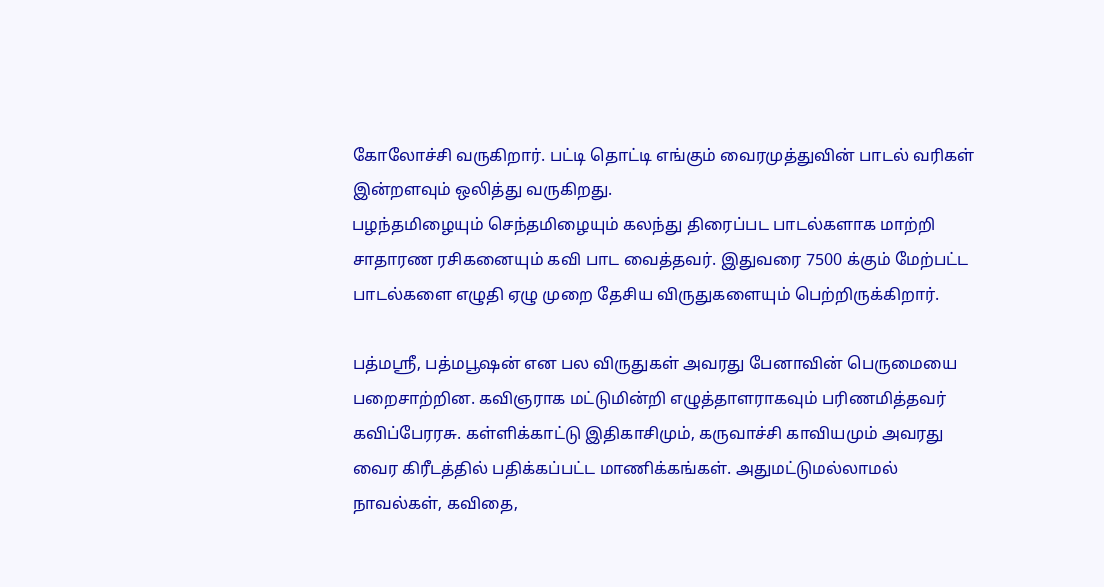கோலோச்சி வருகிறார். பட்டி தொட்டி எங்கும் வைரமுத்துவின் பாடல் வரிகள் இன்றளவும் ஒலித்து வருகிறது.
பழந்தமிழையும் செந்தமிழையும் கலந்து திரைப்பட பாடல்களாக மாற்றி சாதாரண ரசிகனையும் கவி பாட வைத்தவர். இதுவரை 7500 க்கும் மேற்பட்ட பாடல்களை எழுதி ஏழு முறை தேசிய விருதுகளையும் பெற்றிருக்கிறார்.

பத்மஸ்ரீ, பத்மபூஷன் என பல விருதுகள் அவரது பேனாவின் பெருமையை பறைசாற்றின. கவிஞராக மட்டுமின்றி எழுத்தாளராகவும் பரிணமித்தவர் கவிப்பேரரசு. கள்ளிக்காட்டு இதிகாசிமும், கருவாச்சி காவியமும் அவரது வைர கிரீடத்தில் பதிக்கப்பட்ட மாணிக்கங்கள். அதுமட்டுமல்லாமல் நாவல்கள், கவிதை,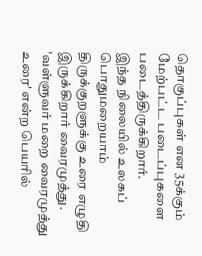தொகுப்புகள் என 35க்கும் மேற்பட்ட படைப்புகளை படைத்திருக்கிறார்.
இந்த நிலையில் உலகப் பொதுமறையாம் திருக்குறளுக்கு உரை எழுதி இருக்கிறார் வைரமுத்து. 'வள்ளுவர் மறை வைரமுத்து உரை' என்ற பெயரில்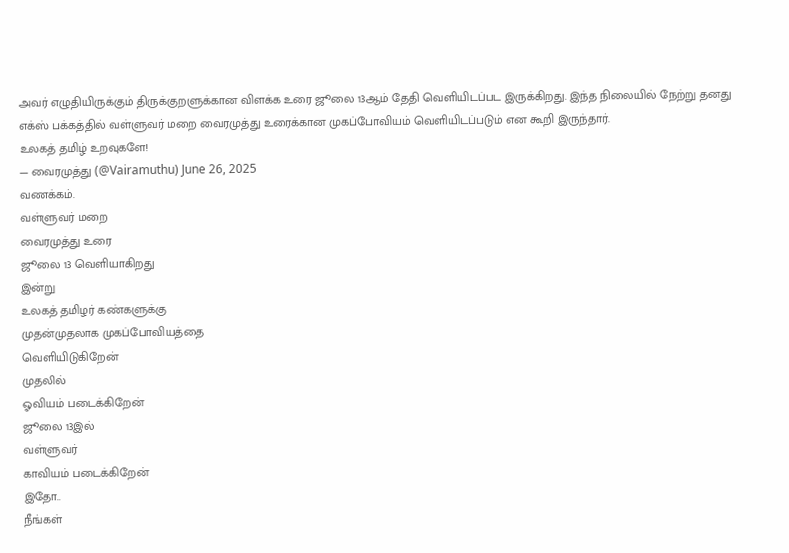அவர் எழுதியிருக்கும் திருக்குறளுக்கான விளக்க உரை ஜூலை 13ஆம் தேதி வெளியிடப்பட இருக்கிறது. இந்த நிலையில் நேற்று தனது எக்ஸ் பக்கத்தில் வள்ளுவர் மறை வைரமுத்து உரைக்கான முகப்போவியம் வெளியிடப்படும் என கூறி இருந்தார்.
உலகத் தமிழ் உறவுகளே!
— வைரமுத்து (@Vairamuthu) June 26, 2025
வணக்கம்.
வள்ளுவர் மறை
வைரமுத்து உரை
ஜூலை 13 வெளியாகிறது
இன்று
உலகத் தமிழர் கண்களுக்கு
முதன்முதலாக முகப்போவியத்தை
வெளியிடுகிறேன்
முதலில்
ஓவியம் படைக்கிறேன்
ஜூலை 13இல்
வள்ளுவர்
காவியம் படைக்கிறேன்
இதோ..
நீங்கள்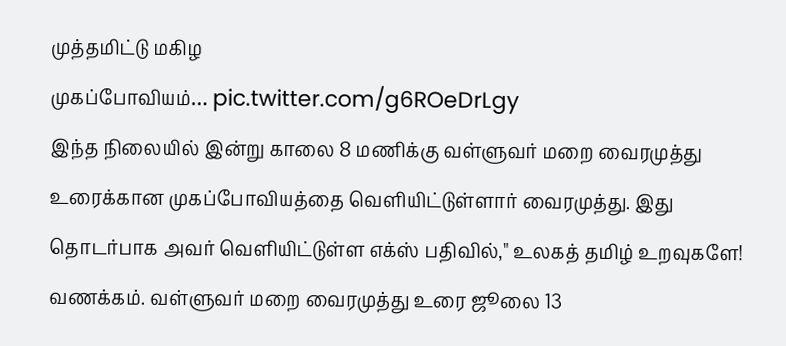முத்தமிட்டு மகிழ
முகப்போவியம்… pic.twitter.com/g6ROeDrLgy
இந்த நிலையில் இன்று காலை 8 மணிக்கு வள்ளுவர் மறை வைரமுத்து உரைக்கான முகப்போவியத்தை வெளியிட்டுள்ளார் வைரமுத்து. இது தொடர்பாக அவர் வெளியிட்டுள்ள எக்ஸ் பதிவில்," உலகத் தமிழ் உறவுகளே! வணக்கம். வள்ளுவர் மறை வைரமுத்து உரை ஜூலை 13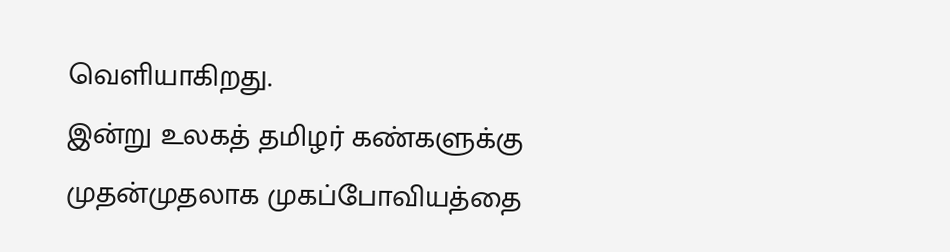வெளியாகிறது.
இன்று உலகத் தமிழர் கண்களுக்கு முதன்முதலாக முகப்போவியத்தை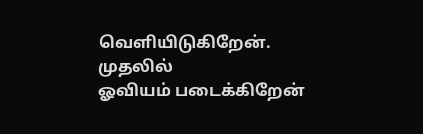வெளியிடுகிறேன். முதலில்
ஓவியம் படைக்கிறேன்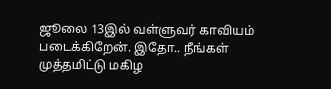ஜூலை 13இல் வள்ளுவர் காவியம் படைக்கிறேன். இதோ.. நீங்கள் முத்தமிட்டு மகிழ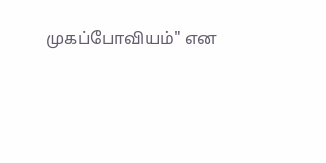முகப்போவியம்" என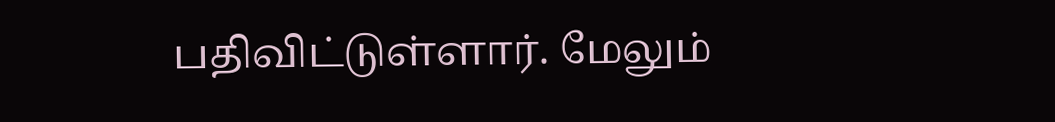பதிவிட்டுள்ளார். மேலும்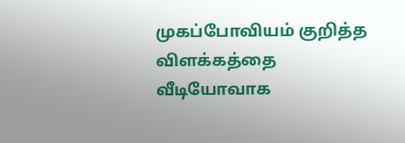முகப்போவியம் குறித்த விளக்கத்தை வீடியோவாக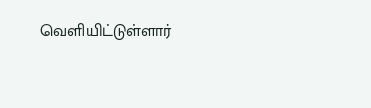வெளியிட்டுள்ளார்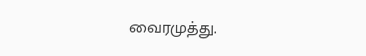வைரமுத்து.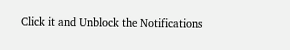Click it and Unblock the Notifications